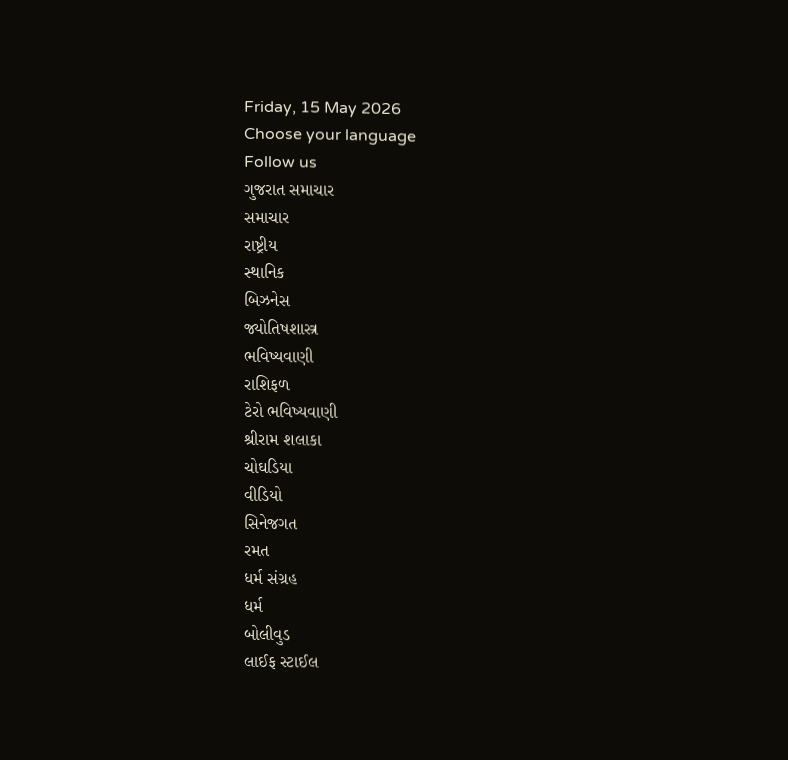Friday, 15 May 2026
Choose your language
Follow us
ગુજરાત સમાચાર
સમાચાર
રાષ્ટ્રીય
સ્થાનિક
બિઝનેસ
જ્યોતિષશાસ્ત્ર
ભવિષ્યવાણી
રાશિફળ
ટેરો ભવિષ્યવાણી
શ્રીરામ શલાકા
ચોઘડિયા
વીડિયો
સિનેજગત
રમત
ધર્મ સંગ્રહ
ધર્મ
બોલીવુડ
લાઈફ સ્ટાઈલ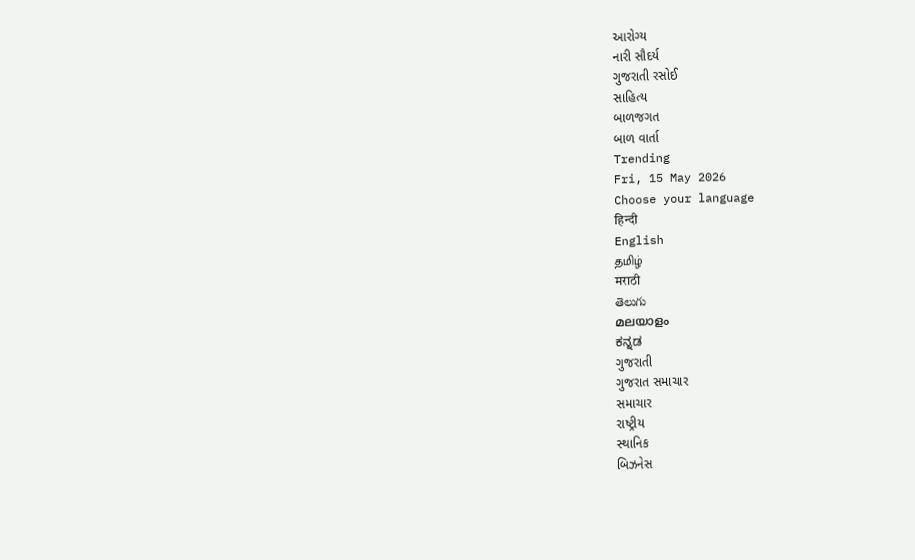આરોગ્ય
નારી સૌદર્ય
ગુજરાતી રસોઈ
સાહિત્ય
બાળજગત
બાળ વાર્તા
Trending
Fri, 15 May 2026
Choose your language
हिन्दी
English
தமிழ்
मराठी
తెలుగు
മലയാളം
ಕನ್ನಡ
ગુજરાતી
ગુજરાત સમાચાર
સમાચાર
રાષ્ટ્રીય
સ્થાનિક
બિઝનેસ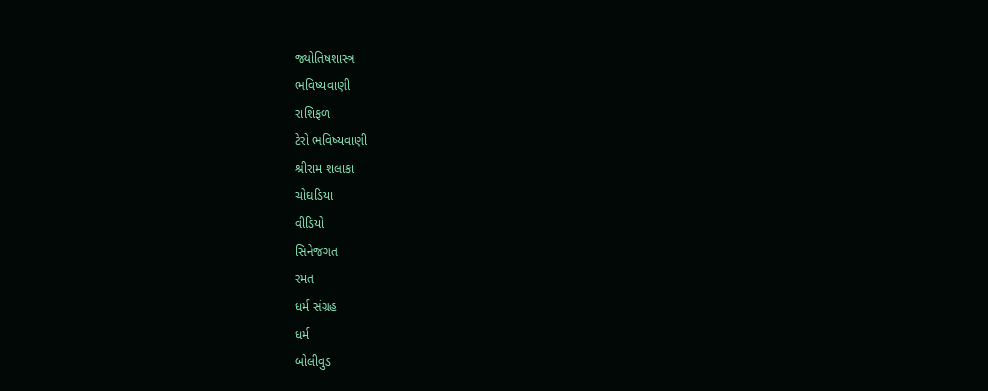જ્યોતિષશાસ્ત્ર
ભવિષ્યવાણી
રાશિફળ
ટેરો ભવિષ્યવાણી
શ્રીરામ શલાકા
ચોઘડિયા
વીડિયો
સિનેજગત
રમત
ધર્મ સંગ્રહ
ધર્મ
બોલીવુડ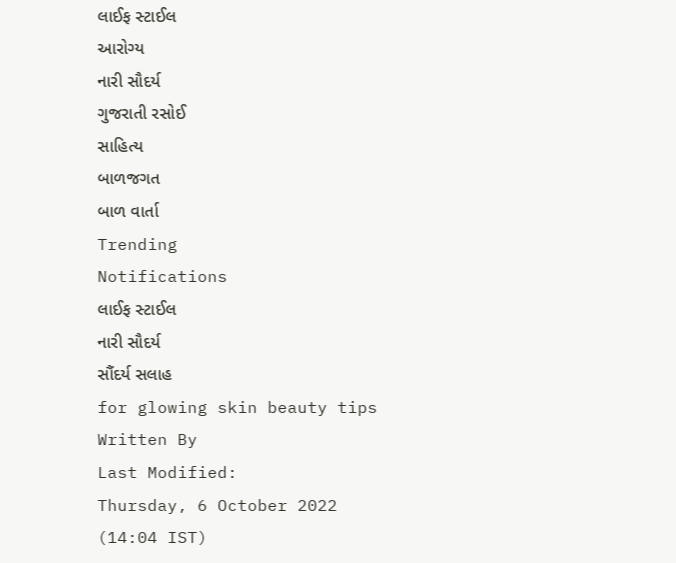લાઈફ સ્ટાઈલ
આરોગ્ય
નારી સૌદર્ય
ગુજરાતી રસોઈ
સાહિત્ય
બાળજગત
બાળ વાર્તા
Trending
Notifications
લાઈફ સ્ટાઈલ
નારી સૌદર્ય
સૌંદર્ય સલાહ
for glowing skin beauty tips
Written By
Last Modified:
Thursday, 6 October 2022 (14:04 IST)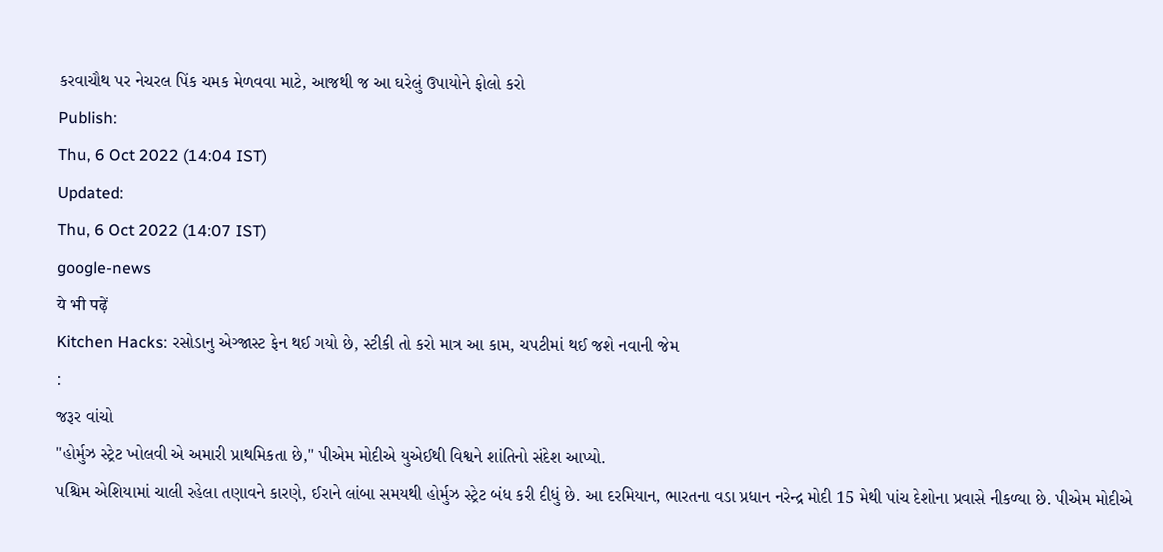કરવાચૌથ પર નેચરલ પિંક ચમક મેળવવા માટે, આજથી જ આ ઘરેલું ઉપાયોને ફોલો કરો
Publish:
Thu, 6 Oct 2022 (14:04 IST)
Updated:
Thu, 6 Oct 2022 (14:07 IST)
google-news
ये भी पढ़ें
Kitchen Hacks: રસોડાનુ એગ્જાસ્ટ ફેન થઈ ગયો છે, સ્ટીકી તો કરો માત્ર આ કામ, ચપટીમાં થઈ જશે નવાની જેમ
:
જરૂર વાંચો
"હોર્મુઝ સ્ટ્રેટ ખોલવી એ અમારી પ્રાથમિકતા છે," પીએમ મોદીએ યુએઈથી વિશ્વને શાંતિનો સંદેશ આપ્યો.
પશ્ચિમ એશિયામાં ચાલી રહેલા તણાવને કારણે, ઈરાને લાંબા સમયથી હોર્મુઝ સ્ટ્રેટ બંધ કરી દીધું છે. આ દરમિયાન, ભારતના વડા પ્રધાન નરેન્દ્ર મોદી 15 મેથી પાંચ દેશોના પ્રવાસે નીકળ્યા છે. પીએમ મોદીએ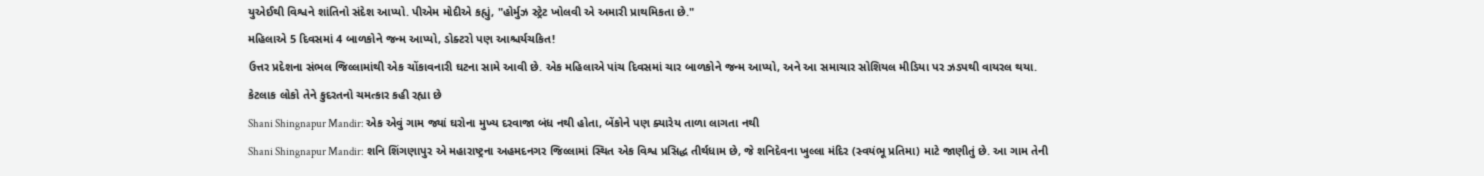યુએઈથી વિશ્વને શાંતિનો સંદેશ આપ્યો. પીએમ મોદીએ કહ્યું, "હોર્મુઝ સ્ટ્રેટ ખોલવી એ અમારી પ્રાથમિકતા છે."
મહિલાએ 5 દિવસમાં 4 બાળકોને જન્મ આપ્યો, ડોક્ટરો પણ આશ્ચર્યચકિત!
ઉત્તર પ્રદેશના સંભલ જિલ્લામાંથી એક ચોંકાવનારી ઘટના સામે આવી છે. એક મહિલાએ પાંચ દિવસમાં ચાર બાળકોને જન્મ આપ્યો, અને આ સમાચાર સોશિયલ મીડિયા પર ઝડપથી વાયરલ થયા. કેટલાક લોકો તેને કુદરતનો ચમત્કાર કહી રહ્યા છે
Shani Shingnapur Mandir: એક એવું ગામ જ્યાં ઘરોના મુખ્ય દરવાજા બંધ નથી હોતા, બેંકોને પણ ક્યારેય તાળા લાગતા નથી
Shani Shingnapur Mandir: શનિ શિંગણાપુર એ મહારાષ્ટ્રના અહમદનગર જિલ્લામાં સ્થિત એક વિશ્વ પ્રસિદ્ધ તીર્થધામ છે, જે શનિદેવના ખુલ્લા મંદિર (સ્વયંભૂ પ્રતિમા) માટે જાણીતું છે. આ ગામ તેની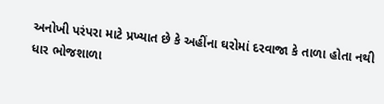અનોખી પરંપરા માટે પ્રખ્યાત છે કે અહીંના ઘરોમાં દરવાજા કે તાળા હોતા નથી
ધાર ભોજશાળા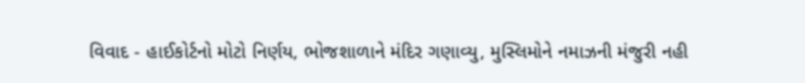વિવાદ - હાઈકોર્ટનો મોટો નિર્ણય, ભોજશાળાને મંદિર ગણાવ્યુ, મુસ્લિમોને નમાઝની મંજુરી નહી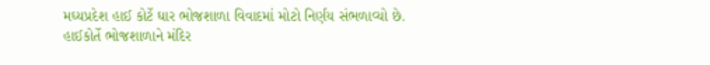મઘ્યપ્રદેશ હાઈ કોર્ટે ઘાર ભોજશાળા વિવાદમાં મોટો નિર્ણય સંભળાવ્યો છે. હાઈકોર્તે ભોજશાળાને મંદિર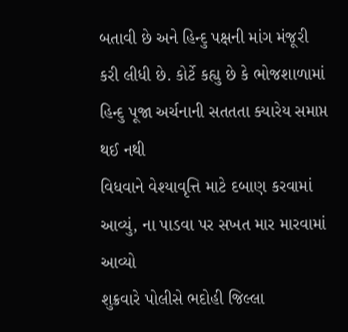બતાવી છે અને હિન્દુ પક્ષની માંગ મંજૂરી કરી લીધી છે. કોર્ટે કહ્યુ છે કે ભોજશાળામાં હિન્દુ પૂજા અર્ચનાની સતતતા ક્યારેય સમાપ્ત થઈ નથી
વિધવાને વેશ્યાવૃત્તિ માટે દબાણ કરવામાં આવ્યું, ના પાડવા પર સખત માર મારવામાં આવ્યો
શુક્રવારે પોલીસે ભદોહી જિલ્લા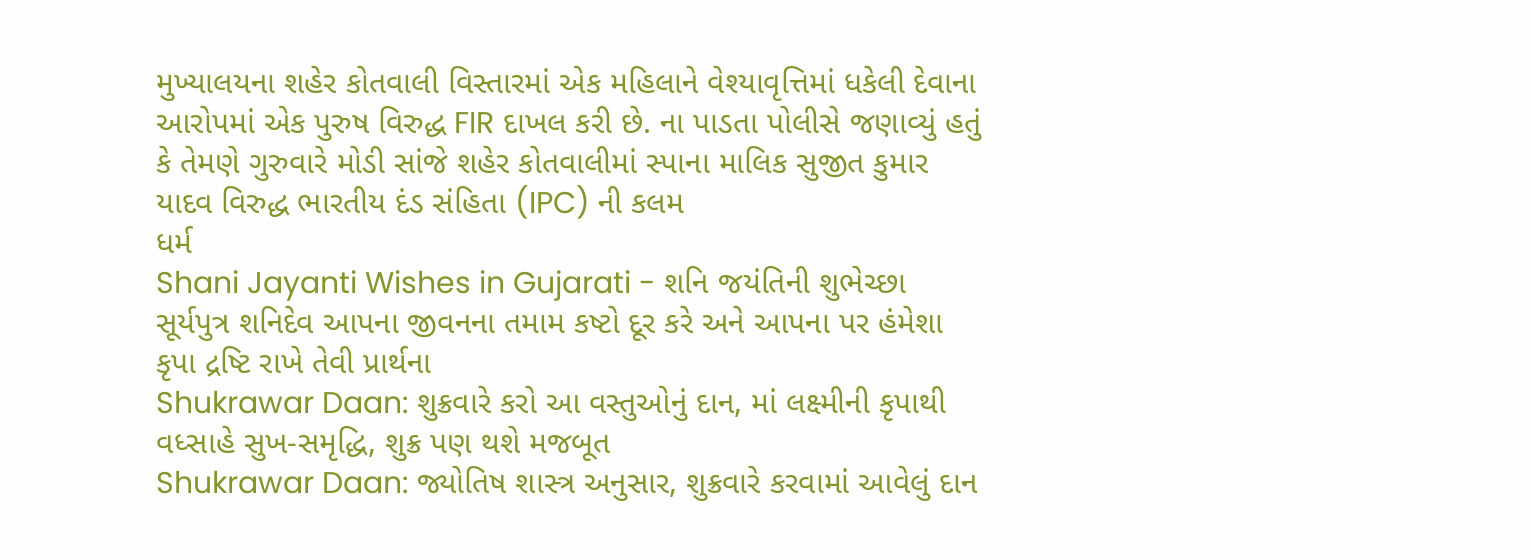મુખ્યાલયના શહેર કોતવાલી વિસ્તારમાં એક મહિલાને વેશ્યાવૃત્તિમાં ધકેલી દેવાના આરોપમાં એક પુરુષ વિરુદ્ધ FIR દાખલ કરી છે. ના પાડતા પોલીસે જણાવ્યું હતું કે તેમણે ગુરુવારે મોડી સાંજે શહેર કોતવાલીમાં સ્પાના માલિક સુજીત કુમાર યાદવ વિરુદ્ધ ભારતીય દંડ સંહિતા (IPC) ની કલમ
ધર્મ
Shani Jayanti Wishes in Gujarati - શનિ જયંતિની શુભેચ્છા
સૂર્યપુત્ર શનિદેવ આપના જીવનના તમામ કષ્ટો દૂર કરે અને આપના પર હંમેશા કૃપા દ્રષ્ટિ રાખે તેવી પ્રાર્થના
Shukrawar Daan: શુક્રવારે કરો આ વસ્તુઓનું દાન, માં લક્ષ્મીની કૃપાથી વધ્સાહે સુખ-સમૃદ્ધિ, શુક્ર પણ થશે મજબૂત
Shukrawar Daan: જ્યોતિષ શાસ્ત્ર અનુસાર, શુક્રવારે કરવામાં આવેલું દાન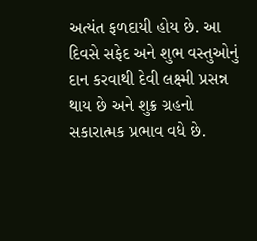અત્યંત ફળદાયી હોય છે. આ દિવસે સફેદ અને શુભ વસ્તુઓનું દાન કરવાથી દેવી લક્ષ્મી પ્રસન્ન થાય છે અને શુક્ર ગ્રહનો સકારાત્મક પ્રભાવ વધે છે.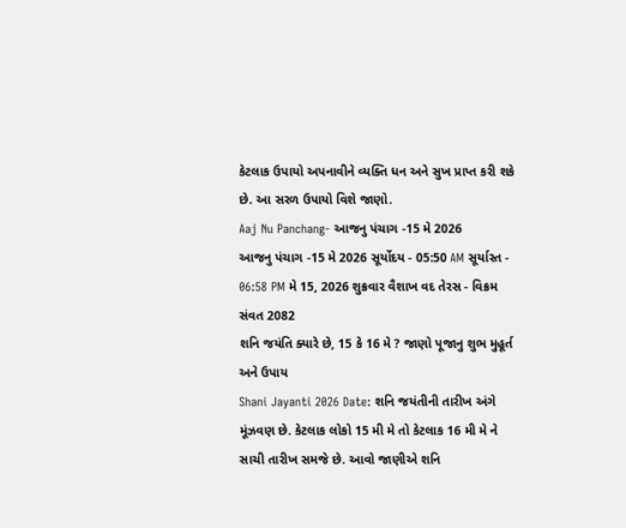કેટલાક ઉપાયો અપનાવીને વ્યક્તિ ધન અને સુખ પ્રાપ્ત કરી શકે છે. આ સરળ ઉપાયો વિશે જાણો.
Aaj Nu Panchang- આજનુ પંચાગ -15 મે 2026
આજનુ પંચાગ -15 મે 2026 સૂર્યોદય - 05:50 AM સૂર્યાસ્ત - 06:58 PM મે 15, 2026 શુક્રવાર વૈશાખ વદ તેરસ - વિક્રમ સંવત 2082
શનિ જયંતિ ક્યારે છે, 15 કે 16 મે ? જાણો પૂજાનુ શુભ મુહૂર્ત અને ઉપાય
Shani Jayanti 2026 Date: શનિ જયંતીની તારીખ અંગે મૂંઝવણ છે. કેટલાક લોકો 15 મી મે તો કેટલાક 16 મી મે ને સાચી તારીખ સમજે છે. આવો જાણીએ શનિ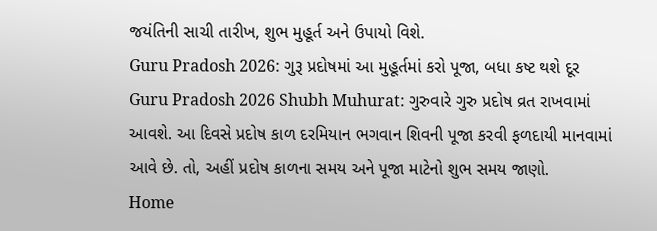જયંતિની સાચી તારીખ, શુભ મુહૂર્ત અને ઉપાયો વિશે.
Guru Pradosh 2026: ગુરૂ પ્રદોષમાં આ મુહૂર્તમાં કરો પૂજા, બધા કષ્ટ થશે દૂર
Guru Pradosh 2026 Shubh Muhurat: ગુરુવારે ગુરુ પ્રદોષ વ્રત રાખવામાં આવશે. આ દિવસે પ્રદોષ કાળ દરમિયાન ભગવાન શિવની પૂજા કરવી ફળદાયી માનવામાં આવે છે. તો, અહીં પ્રદોષ કાળના સમય અને પૂજા માટેનો શુભ સમય જાણો.
Home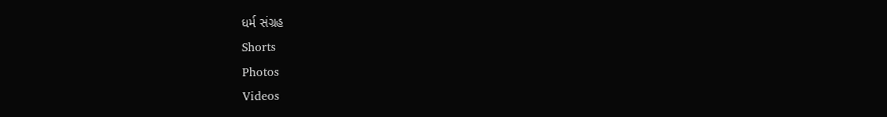ધર્મ સંગ્રહ
Shorts
Photos
Videos